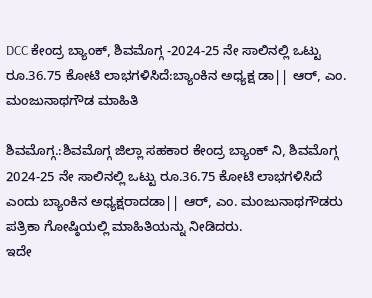DCC ಕೇಂದ್ರ ಬ್ಯಾಂಕ್, ಶಿವಮೊಗ್ಗ -2024-25 ನೇ ಸಾಲಿನಲ್ಲಿ ಒಟ್ಟು ರೂ.36.75 ಕೋಟಿ ಲಾಭಗಳಿಸಿದೆ:ಬ್ಯಾಂಕಿನ ಅಧ್ಯಕ್ಷ ಡಾ|| ಆರ್, ಎಂ. ಮಂಜುನಾಥಗೌಡ ಮಾಹಿತಿ

ಶಿವಮೊಗ್ಗ.:ಶಿವಮೊಗ್ಗ ಜಿಲ್ಲಾ ಸಹಕಾರ ಕೇಂದ್ರ ಬ್ಯಾಂಕ್‌ ನಿ, ಶಿವಮೊಗ್ಗ 2024-25 ನೇ ಸಾಲಿನಲ್ಲಿ ಒಟ್ಟು ರೂ.36.75 ಕೋಟಿ ಲಾಭಗಳಿಸಿದೆ ಎಂದು ಬ್ಯಾಂಕಿನ ಅಧ್ಯಕ್ಷರಾದಡಾ|| ಆರ್, ಎಂ. ಮಂಜುನಾಥಗೌಡರು ಪತ್ರಿಕಾ ಗೋಷ್ಠಿಯಲ್ಲಿ ಮಾಹಿತಿಯನ್ನು ನೀಡಿದರು.
ಇದೇ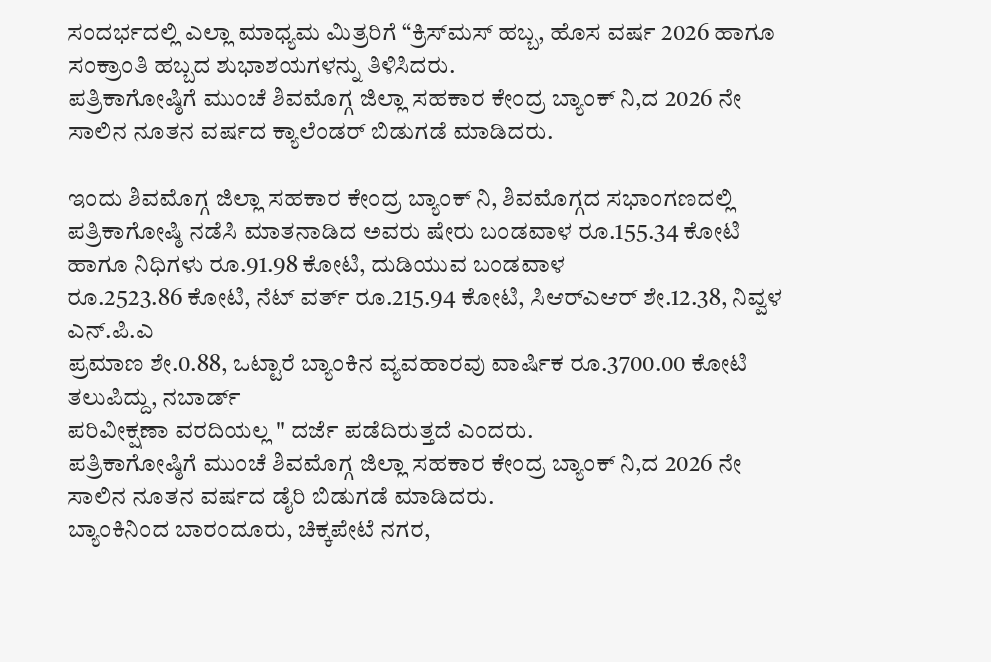ಸಂದರ್ಭದಲ್ಲಿ ಎಲ್ಲಾ ಮಾಧ್ಯಮ ಮಿತ್ರರಿಗೆ “ಕ್ರಿಸ್‌ಮಸ್ ಹಬ್ಬ, ಹೊಸ ವರ್ಷ 2026 ಹಾಗೂ ಸಂಕ್ರಾಂತಿ ಹಬ್ಬದ ಶುಭಾಶಯಗಳನ್ನು ತಿಳಿಸಿದರು.
ಪತ್ರಿಕಾಗೋಷ್ಠಿಗೆ ಮುಂಚೆ ಶಿವಮೊಗ್ಗ ಜಿಲ್ಲಾ ಸಹಕಾರ ಕೇಂದ್ರ ಬ್ಯಾಂಕ್‌ ನಿ,ದ 2026 ನೇ ಸಾಲಿನ ನೂತನ ವರ್ಷದ ಕ್ಯಾಲೆಂಡರ್ ಬಿಡುಗಡೆ ಮಾಡಿದರು.

ಇಂದು ಶಿವಮೊಗ್ಗ ಜಿಲ್ಲಾ ಸಹಕಾರ ಕೇಂದ್ರ ಬ್ಯಾಂಕ್‌ ನಿ, ಶಿವಮೊಗ್ಗದ ಸಭಾಂಗಣದಲ್ಲಿ ಪತ್ರಿಕಾಗೋಷ್ಠಿ ನಡೆಸಿ ಮಾತನಾಡಿದ ಅವರು ಷೇರು ಬಂಡವಾಳ ರೂ.155.34 ಕೋಟಿ ಹಾಗೂ ನಿಧಿಗಳು ರೂ.91.98 ಕೋಟಿ, ದುಡಿಯುವ ಬಂಡವಾಳ
ರೂ.2523.86 ಕೋಟಿ, ನೆಟ್‌ ವರ್ತ್ ರೂ.215.94 ಕೋಟಿ, ಸಿಆರ್‌ಎಆರ್ ಶೇ.12.38, ನಿವ್ವಳ ಎನ್.ಪಿ.ಎ
ಪ್ರಮಾಣ ಶೇ.0.88, ಒಟ್ಟಾರೆ ಬ್ಯಾಂಕಿನ ವ್ಯವಹಾರವು ವಾರ್ಷಿಕ ರೂ.3700.00 ಕೋಟಿ ತಲುಪಿದ್ದು, ನಬಾರ್ಡ್
ಪರಿವೀಕ್ಷಣಾ ವರದಿಯಲ್ಲ " ದರ್ಜೆ ಪಡೆದಿರುತ್ತದೆ ಎಂದರು.
ಪತ್ರಿಕಾಗೋಷ್ಠಿಗೆ ಮುಂಚೆ ಶಿವಮೊಗ್ಗ ಜಿಲ್ಲಾ ಸಹಕಾರ ಕೇಂದ್ರ ಬ್ಯಾಂಕ್‌ ನಿ,ದ 2026 ನೇ ಸಾಲಿನ ನೂತನ ವರ್ಷದ ಡೈರಿ ಬಿಡುಗಡೆ ಮಾಡಿದರು.
ಬ್ಯಾಂಕಿನಿಂದ ಬಾರಂದೂರು, ಚಿಕ್ಕಪೇಟೆ ನಗರ,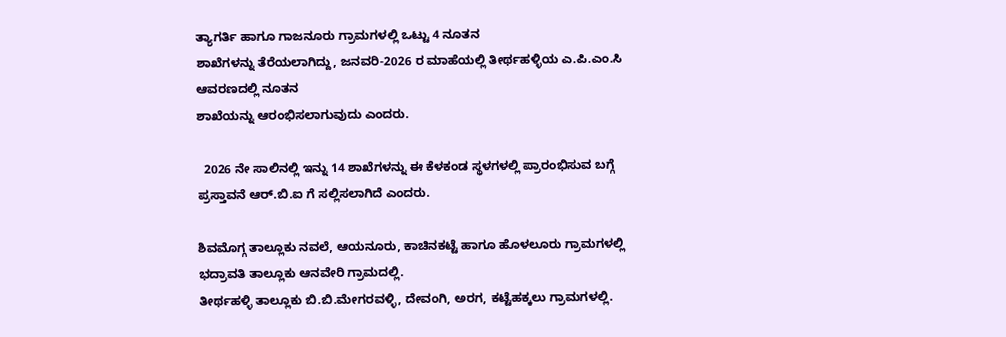ತ್ಯಾಗರ್ತಿ ಹಾಗೂ ಗಾಜನೂರು ಗ್ರಾಮಗಳಲ್ಲಿ ಒಟ್ಟು 4 ನೂತನ
ಶಾಖೆಗಳನ್ನು ತೆರೆಯಲಾಗಿದ್ದು, ಜನವರಿ-2026 ರ ಮಾಹೆಯಲ್ಲಿ ತೀರ್ಥಹಳ್ಳಿಯ ಎ.ಪಿ.ಎಂ.ಸಿ ಆವರಣದಲ್ಲಿ ನೂತನ
ಶಾಖೆಯನ್ನು ಆರಂಭಿಸಲಾಗುವುದು ಎಂದರು.

  2026 ನೇ ಸಾಲಿನಲ್ಲಿ ಇನ್ನು 14 ಶಾಖೆಗಳನ್ನು ಈ ಕೆಳಕಂಡ ಸ್ಥಳಗಳಲ್ಲಿ ಪ್ರಾರಂಭಿಸುವ ಬಗ್ಗೆ ಪ್ರಸ್ತಾವನೆ ಆರ್.ಬಿ.ಐ ಗೆ ಸಲ್ಲಿಸಲಾಗಿದೆ ಎಂದರು.

ಶಿವಮೊಗ್ಗ ತಾಲ್ಲೂಕು ನವಲೆ, ಆಯನೂರು, ಕಾಚಿನಕಟ್ಟೆ ಹಾಗೂ ಹೊಳಲೂರು ಗ್ರಾಮಗಳಲ್ಲಿ
ಭದ್ರಾವತಿ ತಾಲ್ಲೂಕು ಆನವೇರಿ ಗ್ರಾಮದಲ್ಲಿ.
ತೀರ್ಥಹಳ್ಳಿ ತಾಲ್ಲೂಕು ಬಿ.ಬಿ.ಮೇಗರವಳ್ಳಿ, ದೇವಂಗಿ, ಅರಗ, ಕಟ್ಟೆಹಕ್ಕಲು ಗ್ರಾಮಗಳಲ್ಲಿ.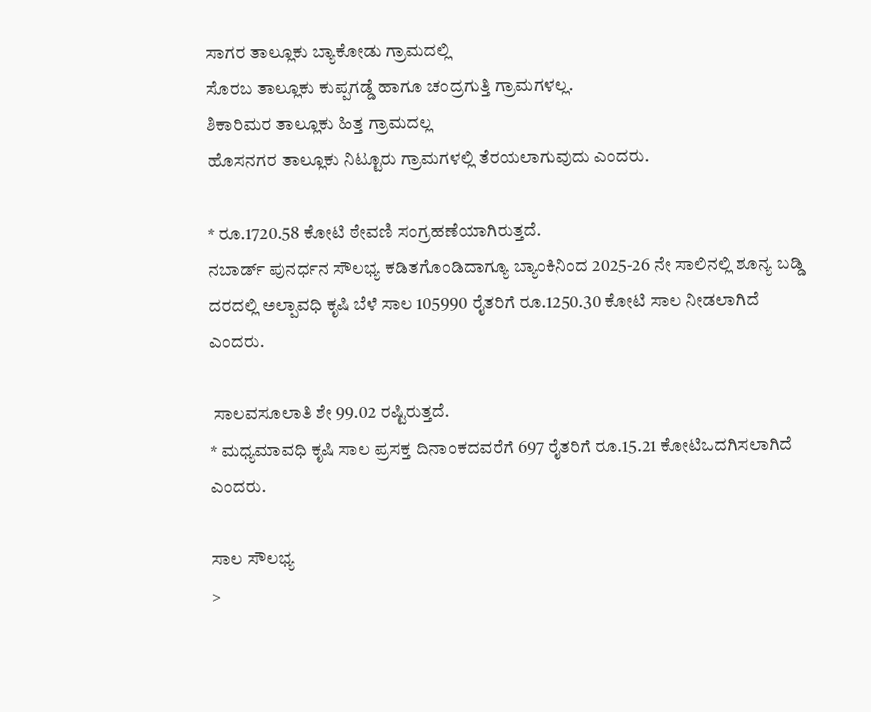ಸಾಗರ ತಾಲ್ಲೂಕು ಬ್ಯಾಕೋಡು ಗ್ರಾಮದಲ್ಲಿ
ಸೊರಬ ತಾಲ್ಲೂಕು ಕುಪ್ಪಗಡ್ಡೆ ಹಾಗೂ ಚಂದ್ರಗುತ್ತಿ ಗ್ರಾಮಗಳಲ್ಲ.
ಶಿಕಾರಿಮರ ತಾಲ್ಲೂಕು ಹಿತ್ತ ಗ್ರಾಮದಲ್ಲ
ಹೊಸನಗರ ತಾಲ್ಲೂಕು ನಿಟ್ಟೂರು ಗ್ರಾಮಗಳಲ್ಲಿ ತೆರಯಲಾಗುವುದು ಎಂದರು.

* ರೂ.1720.58 ಕೋಟಿ ಠೇವಣಿ ಸಂಗ್ರಹಣೆಯಾಗಿರುತ್ತದೆ.
ನಬಾರ್ಡ್ ಪುನರ್ಧನ ಸೌಲಭ್ಯ ಕಡಿತಗೊಂಡಿದಾಗ್ಯೂ ಬ್ಯಾಂಕಿನಿಂದ 2025-26 ನೇ ಸಾಲಿನಲ್ಲಿ ಶೂನ್ಯ ಬಡ್ಡಿ
ದರದಲ್ಲಿ ಅಲ್ಪಾವಧಿ ಕೃಷಿ ಬೆಳೆ ಸಾಲ 105990 ರೈತರಿಗೆ ರೂ.1250.30 ಕೋಟಿ ಸಾಲ ನೀಡಲಾಗಿದೆ ಎಂದರು.

 ಸಾಲವಸೂಲಾತಿ ಶೇ 99.02 ರಷ್ಟಿರುತ್ತದೆ.
* ಮಧ್ಯಮಾವಧಿ ಕೃಷಿ ಸಾಲ ಪ್ರಸಕ್ತ ದಿನಾಂಕದವರೆಗೆ 697 ರೈತರಿಗೆ ರೂ.15.21 ಕೋಟಿಒದಗಿಸಲಾಗಿದೆ ಎಂದರು.

ಸಾಲ ಸೌಲಭ್ಯ
>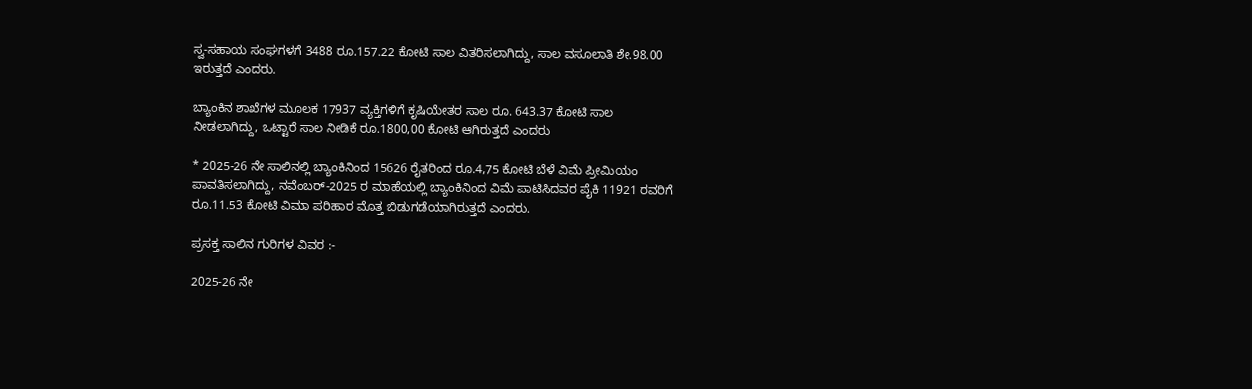ಸ್ವ-ಸಹಾಯ ಸಂಘಗಳಗೆ 3488 ರೂ.157.22 ಕೋಟಿ ಸಾಲ ವಿತರಿಸಲಾಗಿದ್ದು, ಸಾಲ ವಸೂಲಾತಿ ಶೇ.98.00
ಇರುತ್ತದೆ ಎಂದರು.

ಬ್ಯಾಂಕಿನ ಶಾಖೆಗಳ ಮೂಲಕ 17937 ವ್ಯಕ್ತಿಗಳಿಗೆ ಕೃಷಿಯೇತರ ಸಾಲ ರೂ. 643.37 ಕೋಟಿ ಸಾಲ
ನೀಡಲಾಗಿದ್ದು, ಒಟ್ಟಾರೆ ಸಾಲ ನೀಡಿಕೆ ರೂ.1800,00 ಕೋಟಿ ಆಗಿರುತ್ತದೆ ಎಂದರು

* 2025-26 ನೇ ಸಾಲಿನಲ್ಲಿ ಬ್ಯಾಂಕಿನಿಂದ 15626 ರೈತರಿಂದ ರೂ.4,75 ಕೋಟಿ ಬೆಳೆ ವಿಮೆ ಪ್ರೀಮಿಯಂ
ಪಾವತಿಸಲಾಗಿದ್ದು, ನವೆಂಬರ್-2025 ರ ಮಾಹೆಯಲ್ಲಿ ಬ್ಯಾಂಕಿನಿಂದ ವಿಮೆ ಪಾಟಿಸಿದವರ ಪೈಕಿ 11921 ರವರಿಗೆ
ರೂ.11.53 ಕೋಟಿ ವಿಮಾ ಪರಿಹಾರ ಮೊತ್ತ ಬಿಡುಗಡೆಯಾಗಿರುತ್ತದೆ ಎಂದರು.

ಪ್ರಸಕ್ತ ಸಾಲಿನ ಗುರಿಗಳ ವಿವರ :-

2025-26 ನೇ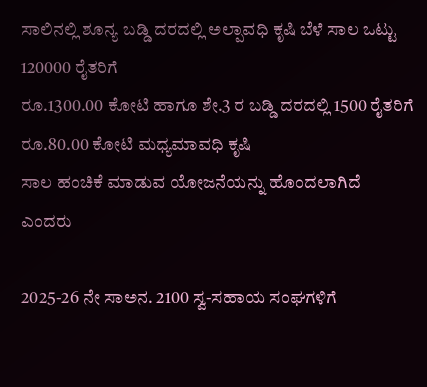ಸಾಲಿನಲ್ಲಿ ಶೂನ್ಯ ಬಡ್ಡಿ ದರದಲ್ಲಿ ಅಲ್ಪಾವಧಿ ಕೃಷಿ ಬೆಳೆ ಸಾಲ ಒಟ್ಟು 120000 ರೈತರಿಗೆ
ರೂ.1300.00 ಕೋಟಿ ಹಾಗೂ ಶೇ.3 ರ ಬಡ್ಡಿ ದರದಲ್ಲಿ 1500 ರೈತರಿಗೆ ರೂ.80.00 ಕೋಟಿ ಮಧ್ಯಮಾವಧಿ ಕೃಷಿ
ಸಾಲ ಹಂಚಿಕೆ ಮಾಡುವ ಯೋಜನೆಯನ್ನು ಹೊಂದಲಾಗಿದೆ ಎಂದರು

2025-26 ನೇ ಸಾಅನ. 2100 ಸ್ವ-ಸಹಾಯ ಸಂಘಗಳಿಗೆ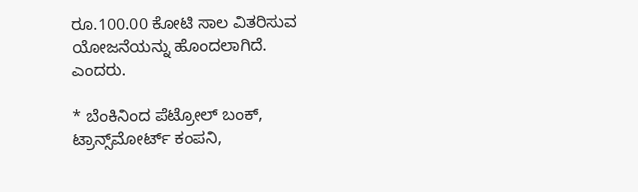ರೂ.100.00 ಕೋಟಿ ಸಾಲ ವಿತರಿಸುವ
ಯೋಜನೆಯನ್ನು ಹೊಂದಲಾಗಿದೆ.
ಎಂದರು.

* ಬೆಂಕಿನಿಂದ ಪೆಟ್ರೋಲ್ ಬಂಕ್, ಟ್ರಾನ್ಸ್‌ಮೋರ್ಟ್ ಕಂಪನಿ,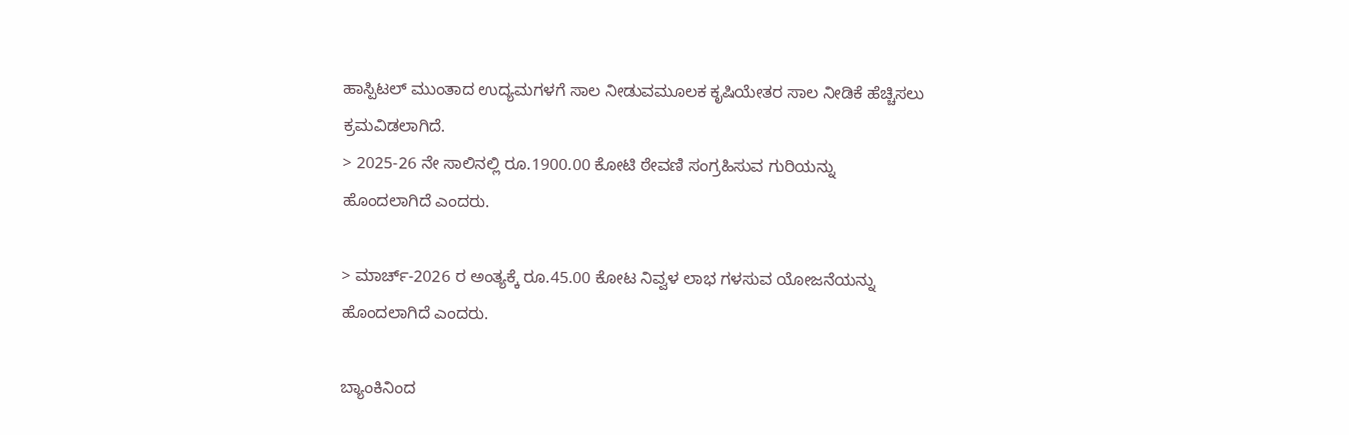ಹಾಸ್ಪಿಟಲ್ ಮುಂತಾದ ಉದ್ಯಮಗಳಗೆ ಸಾಲ ನೀಡುವಮೂಲಕ ಕೃಷಿಯೇತರ ಸಾಲ ನೀಡಿಕೆ ಹೆಚ್ಚಿಸಲು ಕ್ರಮವಿಡಲಾಗಿದೆ.
> 2025-26 ನೇ ಸಾಲಿನಲ್ಲಿ ರೂ.1900.00 ಕೋಟಿ ಠೇವಣಿ ಸಂಗ್ರಹಿಸುವ ಗುರಿಯನ್ನು ಹೊಂದಲಾಗಿದೆ ಎಂದರು.

> ಮಾರ್ಚ್-2026 ರ ಅಂತ್ಯಕ್ಕೆ ರೂ.45.00 ಕೋಟ ನಿವ್ವಳ ಲಾಭ ಗಳಸುವ ಯೋಜನೆಯನ್ನು ಹೊಂದಲಾಗಿದೆ ಎಂದರು.

ಬ್ಯಾಂಕಿನಿಂದ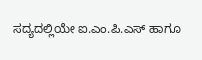ಸದ್ಯದಲ್ಲಿಯೇ ಐ.ಎಂ.ಪಿ.ಎಸ್ ಹಾಗೂ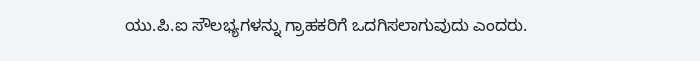ಯು.ಪಿ.ಐ ಸೌಲಭ್ಯಗಳನ್ನು ಗ್ರಾಹಕರಿಗೆ ಒದಗಿಸಲಾಗುವುದು ಎಂದರು.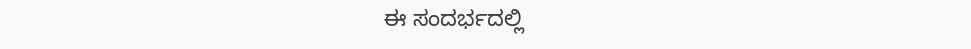ಈ ಸಂದರ್ಭದಲ್ಲಿ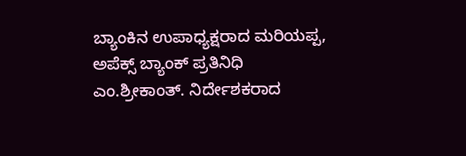ಬ್ಯಾಂಕಿನ ಉಪಾಧ್ಯಕ್ಷರಾದ ಮರಿಯಪ್ಪ, ಅಪೆಕ್ಸ್ ಬ್ಯಾಂಕ್ ಪ್ರತಿನಿಧಿ ಎಂ.ಶ್ರೀಕಾಂತ್. ನಿರ್ದೇಶಕರಾದ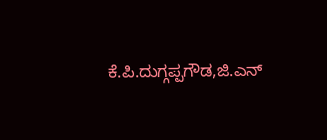ಕೆ.ಪಿ.ದುಗ್ಗಪ್ಪಗೌಡ,ಜಿ.ಎನ್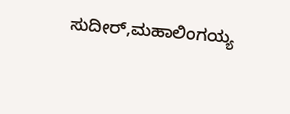ಸುದೀರ್,ಮಹಾಲಿಂಗಯ್ಯ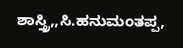ಶಾಸ್ತ್ರಿ,,ಸಿ.ಹನುಮಂತಪ್ಪ,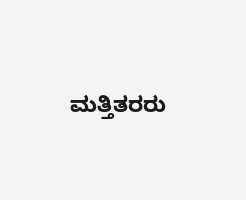ಮತ್ತಿತರರು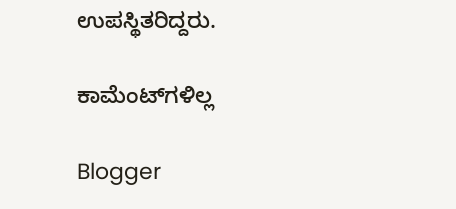ಉಪಸ್ಥಿತರಿದ್ದರು.

ಕಾಮೆಂಟ್‌ಗಳಿಲ್ಲ

Blogger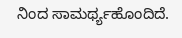ನಿಂದ ಸಾಮರ್ಥ್ಯಹೊಂದಿದೆ.